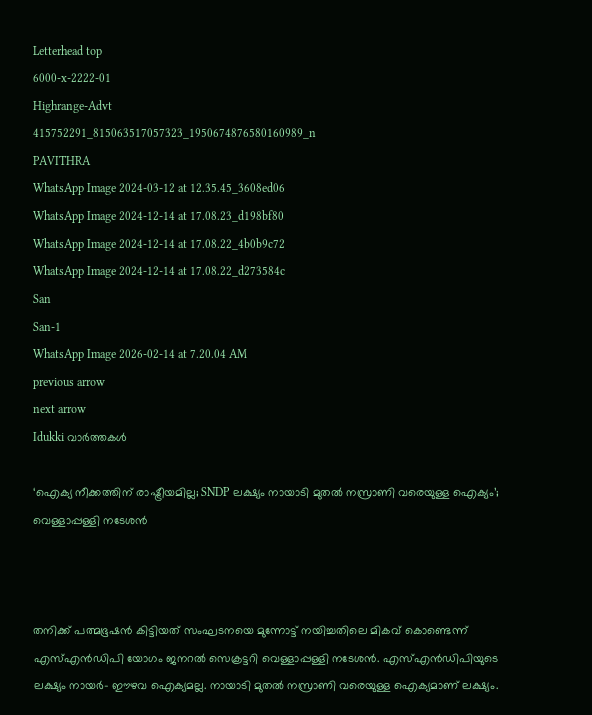Letterhead top
6000-x-2222-01
Highrange-Advt
415752291_815063517057323_1950674876580160989_n
PAVITHRA
WhatsApp Image 2024-03-12 at 12.35.45_3608ed06
WhatsApp Image 2024-12-14 at 17.08.23_d198bf80
WhatsApp Image 2024-12-14 at 17.08.22_4b0b9c72
WhatsApp Image 2024-12-14 at 17.08.22_d273584c
San
San-1
WhatsApp Image 2026-02-14 at 7.20.04 AM
previous arrow
next arrow
Idukki വാര്‍ത്തകള്‍

‘ഐക്യ നീക്കത്തിന് രാഷ്ട്രീയമില്ല; SNDP ലക്ഷ്യം നായാടി മുതൽ നസ്രാണി വരെയുള്ള ഐക്യം’; വെള്ളാപ്പള്ളി നടേശൻ



തനിക്ക് പത്മഭൂഷൻ കിട്ടിയത് സംഘടനയെ മുന്നോട്ട് നയിച്ചതിലെ മികവ് കൊണ്ടെന്ന് എസ്എൻഡിപി യോഗം ജനറൽ സെക്രട്ടറി വെള്ളാപ്പള്ളി നടേശൻ. എസ്എൻഡിപിയുടെ ലക്ഷ്യം നായർ- ഈഴവ ഐക്യമല്ല. നായാടി മുതൽ നസ്രാണി വരെയുള്ള ഐക്യമാണ് ലക്ഷ്യം.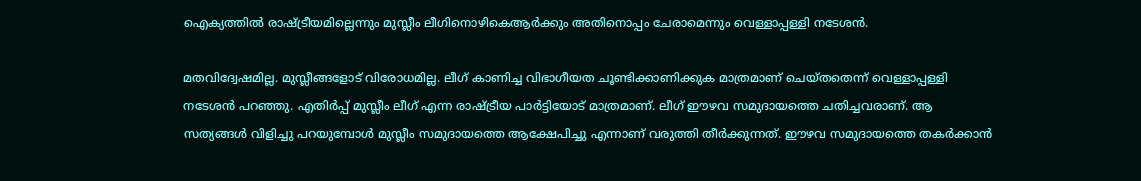ഐക്യത്തിൽ രാഷ്ട്രീയമില്ലെന്നും മുസ്ലീം ലീഗിനൊഴികെആർക്കും അതിനൊപ്പം ചേരാമെന്നും വെള്ളാപ്പള്ളി നടേശൻ.

മതവിദ്വേഷമില്ല. മുസ്ലീങ്ങളോട് വിരോധമില്ല. ലീഗ് കാണിച്ച വിഭാഗീയത ചൂണ്ടിക്കാണിക്കുക മാത്രമാണ് ചെയ്തതെന്ന് വെള്ളാപ്പള്ളി നടേശൻ പറഞ്ഞു. എതിർപ്പ് മുസ്ലീം ലീഗ് എന്ന രാഷ്ട്രീയ പാർട്ടിയോട് മാത്രമാണ്. ലീഗ് ഈഴവ സമുദായത്തെ ചതിച്ചവരാണ്. ആ സത്യങ്ങൾ വിളിച്ചു പറയുമ്പോൾ മുസ്ലീം സമുദായത്തെ ആക്ഷേപിച്ചു എന്നാണ് വരുത്തി തീർക്കുന്നത്. ഈഴവ സമുദായത്തെ തകർക്കാൻ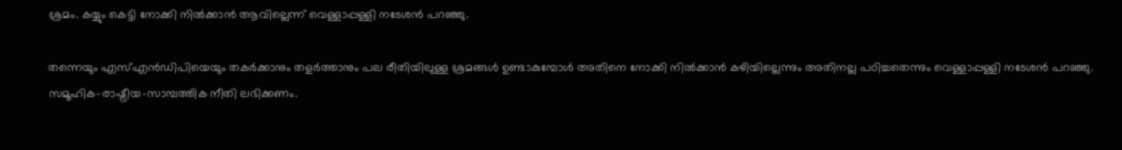ശ്രമം. കയ്യും കെട്ടി നോക്കി നിൽക്കാൻ ആവില്ലെന്ന് വെള്ളാപ്പള്ളി നടേശൻ പറഞ്ഞു.

തന്നെയും എസ്എൻഡിപിയെയും തകർക്കാനും തളർത്താനും പല രീതിയിലുള്ള ശ്രമങ്ങൾ ഉണ്ടാകുമ്പോൾ അതിനെ നോക്കി നിൽക്കാൻ കഴിയില്ലെന്നും അതിനല്ല പഠിച്ചതെന്നും വെള്ളാപ്പള്ളി നടേശൻ പറഞ്ഞു. സമൂഹിക-രാഷ്ട്രീയ-സാമ്പത്തിക നീതി ലഭിക്കണം.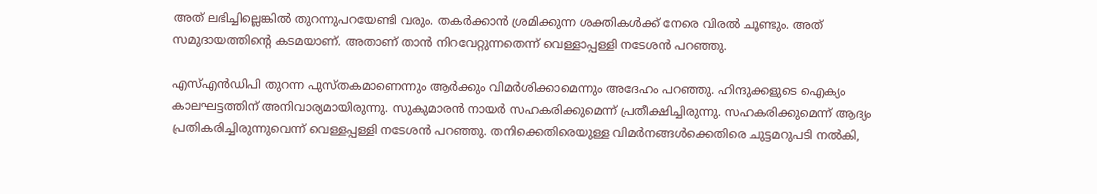അത് ലഭിച്ചില്ലെങ്കിൽ തുറന്നുപറയേണ്ടി വരും. തകർക്കാൻ ശ്രമിക്കുന്ന ശക്തികൾക്ക് നേരെ വിരൽ ചൂണ്ടും. അത് സമുദായത്തിന്റെ കടമയാണ്. അതാണ് താൻ നിറവേറ്റുന്നതെന്ന് വെള്ളാപ്പള്ളി നടേശൻ പറഞ്ഞു.

എസ്എൻഡിപി തുറന്ന പുസ്തകമാണെന്നും ആർക്കും വിമർശിക്കാമെന്നും അദേഹം പറഞ്ഞു. ഹിന്ദുക്കളുടെ ഐക്യം കാലഘട്ടത്തിന് അനിവാര്യമായിരുന്നു. സുകുമാരൻ നായർ സഹകരിക്കുമെന്ന് പ്രതീക്ഷിച്ചിരുന്നു. സഹകരിക്കുമെന്ന് ആദ്യം പ്രതികരിച്ചിരുന്നുവെന്ന് വെള്ളപ്പള്ളി നടേശൻ പറഞ്ഞു. തനിക്കെതിരെയുള്ള വിമർനങ്ങൾക്കെതിരെ ചുട്ടമറുപടി നൽകി,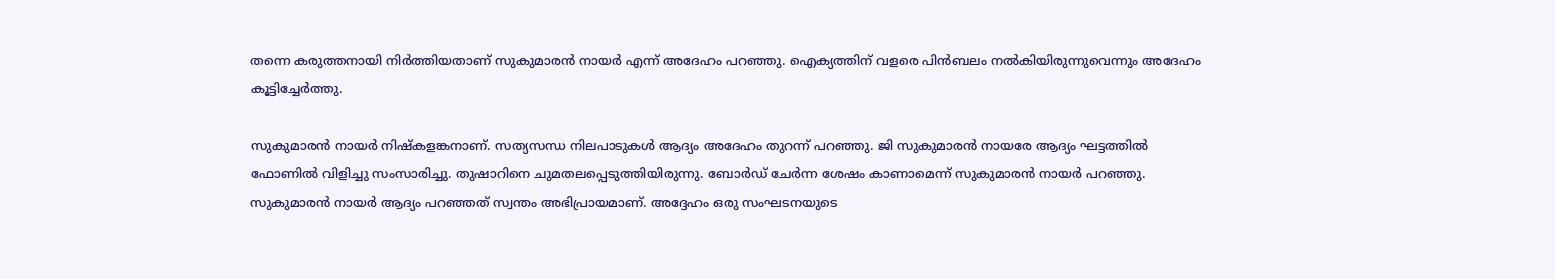തന്നെ കരുത്തനായി നിർത്തിയതാണ് സുകുമാരൻ നായർ എന്ന് അദേഹം പറഞ്ഞു. ഐക്യത്തിന് വളരെ പിൻബലം നൽകിയിരുന്നുവെന്നും അദേഹം കൂട്ടിച്ചേർത്തു.

സുകുമാരൻ നായർ നിഷ്കളങ്കനാണ്. സത്യസന്ധ നിലപാടുകൾ ആദ്യം അദേഹം തുറന്ന് പറഞ്ഞു. ജി സുകുമാരൻ നായരേ ആദ്യം ഘട്ടത്തിൽ ഫോണിൽ വിളിച്ചു സംസാരിച്ചു. തുഷാറിനെ ചുമതലപ്പെടുത്തിയിരുന്നു. ബോർഡ് ചേർന്ന ശേഷം കാണാമെന്ന് സുകുമാരൻ നായർ പറ‍ഞ്ഞു. സുകുമാരൻ നായർ ആദ്യം പറഞ്ഞത് സ്വന്തം അഭിപ്രായമാണ്. അദ്ദേഹം ഒരു സംഘടനയുടെ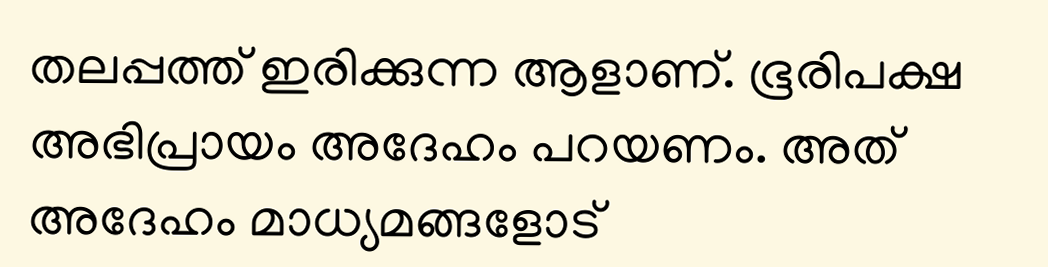തലപ്പത്ത് ഇരിക്കുന്ന ആളാണ്. ഭൂരിപക്ഷ അഭിപ്രായം അദേഹം പറയണം. അത് അദേഹം മാധ്യമങ്ങളോട്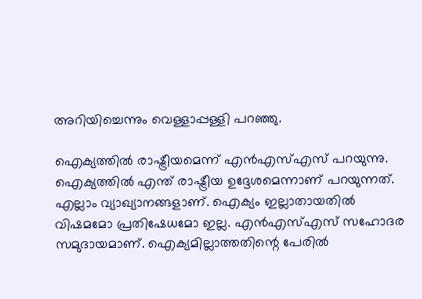അറിയിച്ചെന്നും വെള്ളാപ്പള്ളി പറഞ്ഞു.

ഐക്യത്തിൽ രാഷ്ട്രീയമെന്ന് എൻഎസ്എസ് പറയുന്നു. ഐക്യത്തിൽ എന്ത് രാഷ്ട്രീയ ഉദ്ദേശമെന്നാണ് പറയുന്നത്. എല്ലാം വ്യാഖ്യാനങ്ങളാണ്. ഐക്യം ഇല്ലാതായതിൽ വിഷമമോ പ്രതിഷേധമോ ഇല്ല. എൻഎസ്എസ് സഹോദര സമുദായമാണ്. ഐക്യമില്ലാത്തതിന്റെ പേരിൽ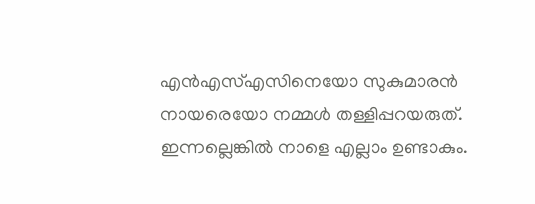എൻഎസ്എസിനെയോ സുകുമാരൻ നായരെയോ നമ്മൾ തള്ളിപ്പറയരുത്. ഇന്നല്ലെങ്കിൽ നാളെ എല്ലാം ഉണ്ടാകും.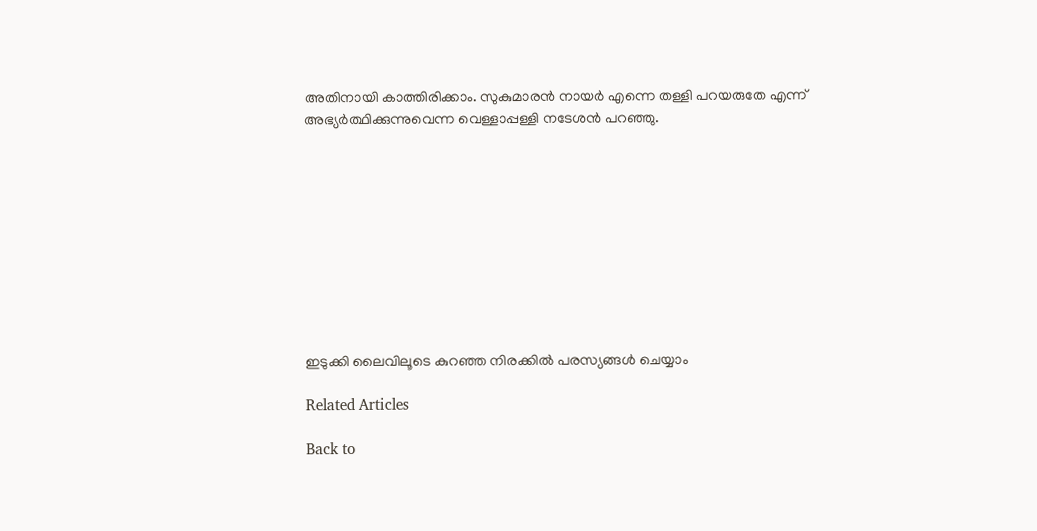അതിനായി കാത്തിരിക്കാം. സുകുമാരൻ നായർ എന്നെ തള്ളി പറയരുതേ എന്ന് അഭ്യർത്ഥിക്കുന്നുവെന്ന വെള്ളാപ്പള്ളി നടേശൻ പറഞ്ഞു.










ഇടുക്കി ലൈവിലൂടെ കുറഞ്ഞ നിരക്കിൽ പരസ്യങ്ങൾ ചെയ്യാം

Related Articles

Back to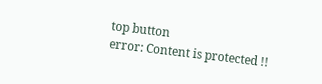top button
error: Content is protected !!